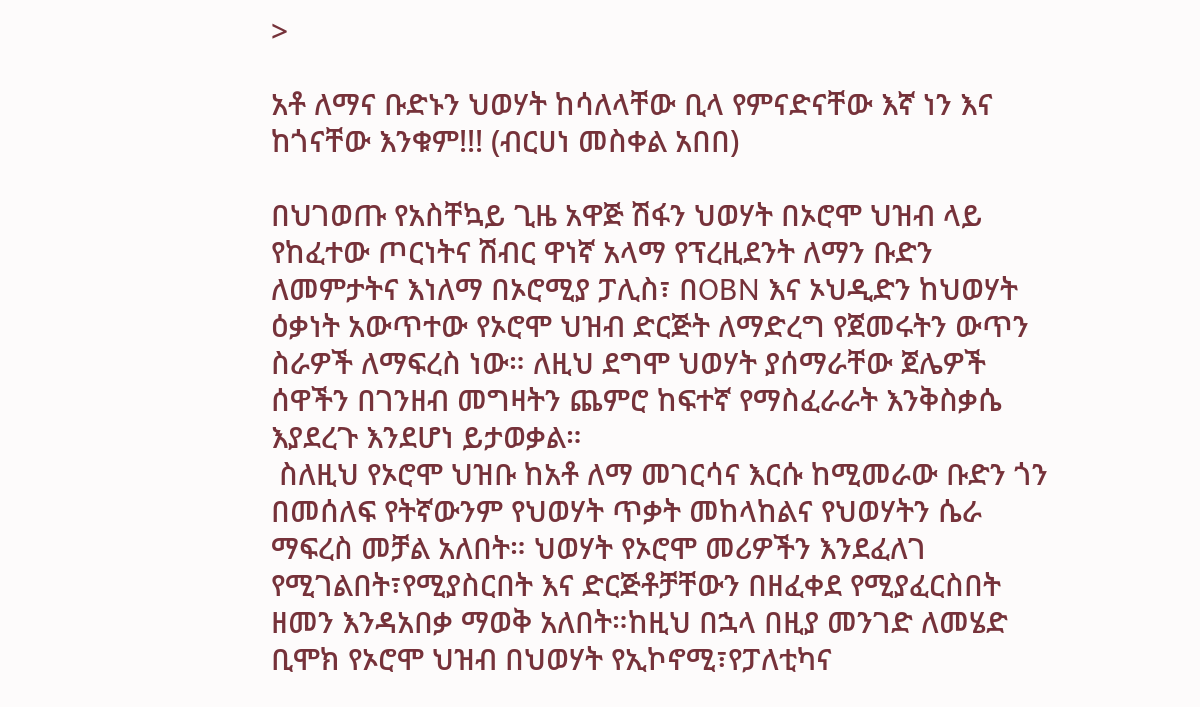>

አቶ ለማና ቡድኑን ህወሃት ከሳለላቸው ቢላ የምናድናቸው እኛ ነን እና ከጎናቸው እንቁም!!! (ብርሀነ መስቀል አበበ)

በህገወጡ የአስቸኳይ ጊዜ አዋጅ ሽፋን ህወሃት በኦሮሞ ህዝብ ላይ የከፈተው ጦርነትና ሽብር ዋነኛ አላማ የፕረዚደንት ለማን ቡድን ለመምታትና እነለማ በኦሮሚያ ፓሊስ፣ በOBN እና ኦህዲድን ከህወሃት ዕቃነት አውጥተው የኦሮሞ ህዝብ ድርጅት ለማድረግ የጀመሩትን ውጥን ስራዎች ለማፍረስ ነው። ለዚህ ደግሞ ህወሃት ያሰማራቸው ጀሌዎች ሰዋችን በገንዘብ መግዛትን ጨምሮ ከፍተኛ የማስፈራራት እንቅስቃሴ እያደረጉ እንደሆነ ይታወቃል።
 ስለዚህ የኦሮሞ ህዝቡ ከአቶ ለማ መገርሳና እርሱ ከሚመራው ቡድን ጎን በመሰለፍ የትኛውንም የህወሃት ጥቃት መከላከልና የህወሃትን ሴራ ማፍረስ መቻል አለበት። ህወሃት የኦሮሞ መሪዎችን እንደፈለገ የሚገልበት፣የሚያስርበት እና ድርጅቶቻቸውን በዘፈቀደ የሚያፈርስበት ዘመን እንዳአበቃ ማወቅ አለበት።ከዚህ በኋላ በዚያ መንገድ ለመሄድ ቢሞክ የኦሮሞ ህዝብ በህወሃት የኢኮኖሚ፣የፓለቲካና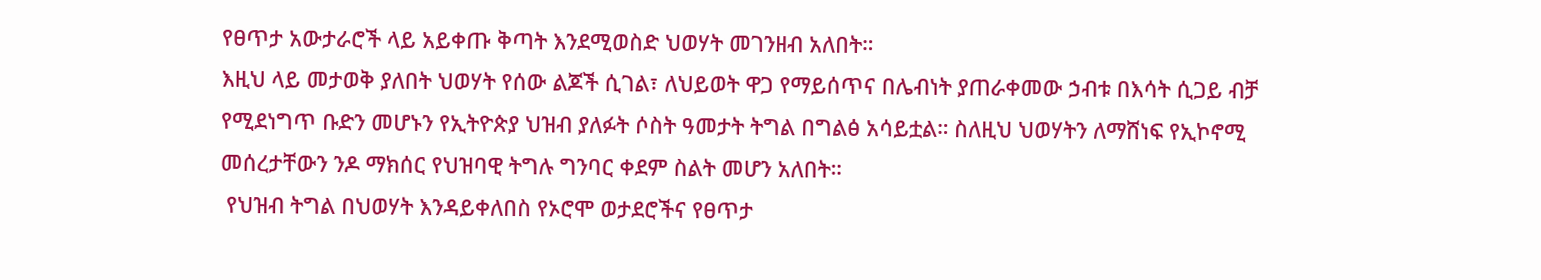የፀጥታ አውታራሮች ላይ አይቀጡ ቅጣት እንደሚወስድ ህወሃት መገንዘብ አለበት።
እዚህ ላይ መታወቅ ያለበት ህወሃት የሰው ልጆች ሲገል፣ ለህይወት ዋጋ የማይሰጥና በሌብነት ያጠራቀመው ኃብቱ በእሳት ሲጋይ ብቻ የሚደነግጥ ቡድን መሆኑን የኢትዮጵያ ህዝብ ያለፉት ሶስት ዓመታት ትግል በግልፅ አሳይቷል። ስለዚህ ህወሃትን ለማሸነፍ የኢኮኖሚ መሰረታቸውን ንዶ ማክሰር የህዝባዊ ትግሉ ግንባር ቀደም ስልት መሆን አለበት።
 የህዝብ ትግል በህወሃት እንዳይቀለበስ የኦሮሞ ወታደሮችና የፀጥታ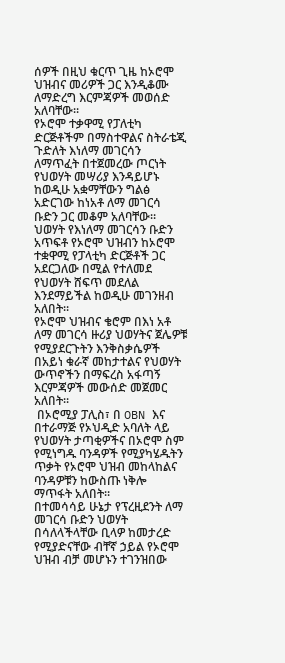ሰዎች በዚህ ቁርጥ ጊዜ ከኦሮሞ ህዝብና መሪዎች ጋር እንዲቆሙ ለማድረግ እርምጃዎች መወሰድ አለባቸው።
የኦሮሞ ተቃዋሚ የፓለቲካ ድርጅቶችም በማስተዋልና ስትራቴጂ ጉድለት እነለማ መገርሳን ለማጥፈት በተጀመረው ጦርነት የህወሃት መሣሪያ እንዳይሆኑ ከወዲሁ አቋማቸውን ግልፅ አድርገው ከነአቶ ለማ መገርሳ ቡድን ጋር መቆም አለባቸው። ህወሃት የእነለማ መገርሳን ቡድን አጥፍቶ የኦሮሞ ህዝብን ከኦሮሞ ተቋዋሚ የፓላቲካ ድርጅቶች ጋር አደርጋለው በሚል የተለመደ የህወሃት ሸፍጥ መደለል እንደማይችል ከወዲሁ መገንዘብ አለበት።
የኦሮሞ ህዝብና ቄሮም በእነ አቶ ለማ መገርሳ ዙሪያ ህወሃትና ጀሌዎቹ የሚያደርጉትን እንቅስቃሴዎች በአይነ ቁራኛ መከታተልና የህወሃት ውጥኖችን በማፍረስ አፋጣኝ እርምጃዎች መውሰድ መጀመር አለበት።
 በኦሮሚያ ፓሊስ፣ በ OBN እና በተራማጅ የኦህዲድ አባለት ላይ የህወሃት ታጣቂዎችና በኦሮሞ ስም የሚነግዱ ባንዳዎች የሚያካሄዱትን ጥቃት የኦሮሞ ህዝብ መከላከልና ባንዳዎቹን ከውስጡ ነቅሎ ማጥፋት አለበት።
በተመሳሳይ ሁኔታ የፕረዚደንት ለማ መገርሳ ቡድን ህወሃት በሳለላችላቸው ቢላዎ ከመታረድ የሚያድናቸው ብቸኛ ኃይል የኦሮሞ ህዝብ ብቻ መሆኑን ተገንዝበው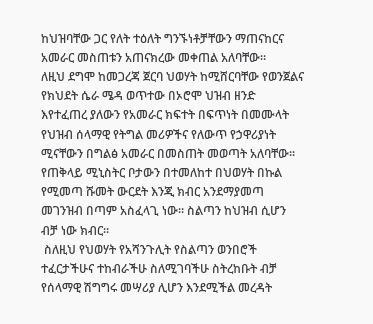ከህዝባቸው ጋር የለት ተዕለት ግንኙነቶቻቸውን ማጠናከርና አመራር መስጠቱን አጠናክረው መቀጠል አለባቸው።
ለዚህ ደግሞ ከመጋረጃ ጀርባ ህወሃት ከሚሸርባቸው የወንጀልና የክህደት ሴራ ሜዳ ወጥተው በኦሮሞ ህዝብ ዘንድ እየተፈጠረ ያለውን የአመራር ክፍተት በፍጥነት በመሙላት የህዝብ ሰላማዊ የትግል መሪዎችና የለውጥ የኃዋሪያነት ሚናቸውን በግልፅ አመራር በመስጠት መወጣት አለባቸው።
የጠቅላይ ሚኒስትር ቦታውን በተመለከተ በህወሃት በኩል የሚመጣ ሹመት ውርደት እንጂ ክብር አንደማያመጣ መገንዝብ በጣም አስፈላጊ ነው። ስልጣን ከህዝብ ሲሆን ብቻ ነው ክብር።
 ስለዚህ የህወሃት የአሻንጉሊት የስልጣን ወንበሮች ተፈርታችሁና ተከብራችሁ ስለሚገባችሁ ስትረከቡት ብቻ የሰላማዊ ሽግግሩ መሣሪያ ሊሆን እንደሚችል መረዳት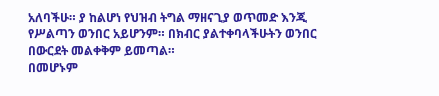አለባችሁ። ያ ከልሆነ የህዝብ ትግል ማዘናጊያ ወጥመድ እንጂ የሥልጣን ወንበር አይሆንም። በክብር ያልተቀባላችሁትን ወንበር በውርደት መልቀቅም ይመጣል።
በመሆኑም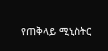የጠቅላይ ሚኒስትር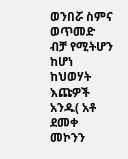ወንበሯ ስምና ወጥመድ ብቻ የሚትሆን ከሆነ ከህወሃት እጩዎች አንዱ( አቶ ደመቀ መኮንን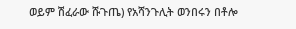ወይም ሽፈራው ሹጉጤ) የአሻንጉሊት ወንበሩን በቶሎ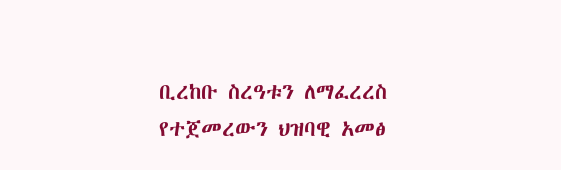ቢረከቡ ስረዓቱን ለማፈረረስ የተጀመረውን ህዝባዊ አመፅ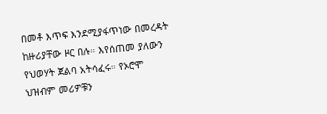በመቶ እጥፍ እንደሚያፋጥነው በመረዳት ከዙሪያቸው ዞር በሉ። እየሰጠመ ያለውን የህወሃት ጀልባ አትሳፈሩ። የኦሮሞ ህዝብም መሪዎቹን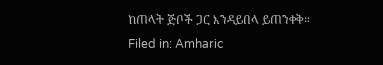ከጠላት ጅቦች ጋር እንዳይበላ ይጠንቀቅ።
Filed in: Amharic